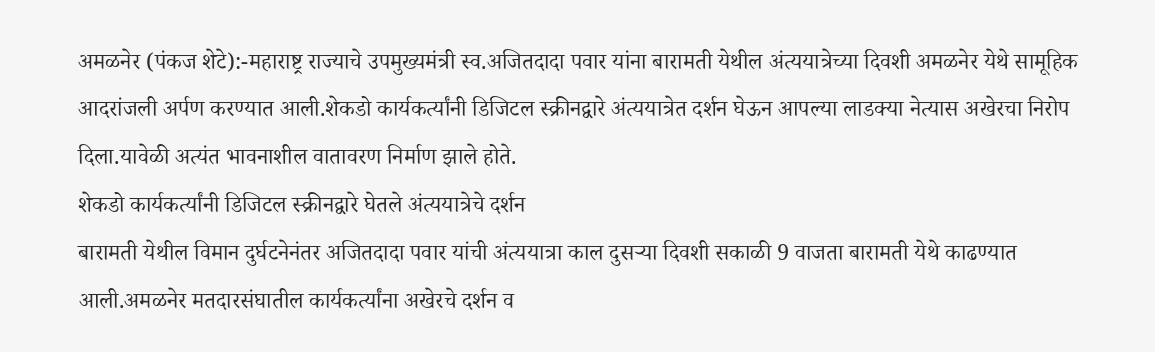अमळनेर (पंकज शेटे):-महाराष्ट्र राज्याचे उपमुख्यमंत्री स्व.अजितदादा पवार यांना बारामती येथील अंत्ययात्रेच्या दिवशी अमळनेर येथे सामूहिक आदरांजली अर्पण करण्यात आली.शेकडो कार्यकर्त्यांनी डिजिटल स्क्रीनद्वारे अंत्ययात्रेत दर्शन घेऊन आपल्या लाडक्या नेत्यास अखेरचा निरोप दिला.यावेळी अत्यंत भावनाशील वातावरण निर्माण झाले होते.
शेकडो कार्यकर्त्यांनी डिजिटल स्क्रीनद्वारे घेतले अंत्ययात्रेचे दर्शन
बारामती येथील विमान दुर्घटनेनंतर अजितदादा पवार यांची अंत्ययात्रा काल दुसऱ्या दिवशी सकाळी 9 वाजता बारामती येथे काढण्यात आली.अमळनेर मतदारसंघातील कार्यकर्त्यांना अखेरचे दर्शन व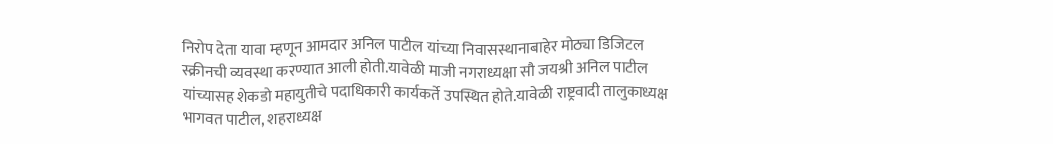निरोप देता यावा म्हणून आमदार अनिल पाटील यांच्या निवासस्थानाबाहेर मोठ्या डिजिटल स्क्रीनची व्यवस्था करण्यात आली होती.यावेळी माजी नगराध्यक्षा सौ जयश्री अनिल पाटील यांच्यासह शेकडो महायुतीचे पदाधिकारी कार्यकर्ते उपस्थित होते.यावेळी राष्ट्रवादी तालुकाध्यक्ष भागवत पाटील, शहराध्यक्ष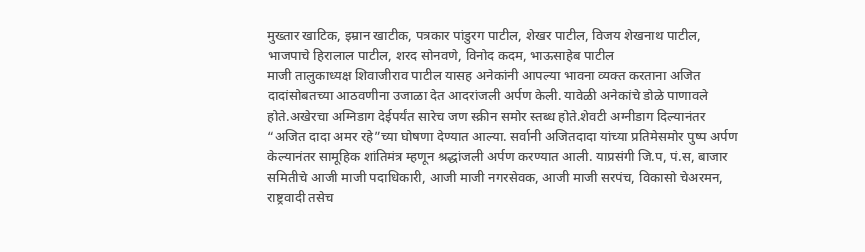मुख्तार खाटिक, इम्रान खाटीक, पत्रकार पांडुरग पाटील, शेखर पाटील, विजय शेखनाथ पाटील, भाजपाचे हिरालाल पाटील, शरद सोनवणे, विनोद कदम, भाऊसाहेब पाटील
माजी तालुकाध्यक्ष शिवाजीराव पाटील यासह अनेकांनी आपल्या भावना व्यक्त करताना अजित दादांसोबतच्या आठवणीना उजाळा देत आदरांजली अर्पण केली. यावेळी अनेकांचे डोळे पाणावले होते.अखेरचा अग्निडाग देईपर्यंत सारेच जण स्क्रीन समोर स्तब्ध होते.शेवटी अग्नीडाग दिल्यानंतर “अजित दादा अमर रहे”च्या घोषणा देण्यात आल्या. सर्वानी अजितदादा यांच्या प्रतिमेसमोर पुष्प अर्पण केल्यानंतर सामूहिक शांतिमंत्र म्हणून श्रद्धांजली अर्पण करण्यात आली. याप्रसंगी जि.प, पं.स, बाजार समितीचे आजी माजी पदाधिकारी, आजी माजी नगरसेवक, आजी माजी सरपंच, विकासो चेअरमन, राष्ट्रवादी तसेच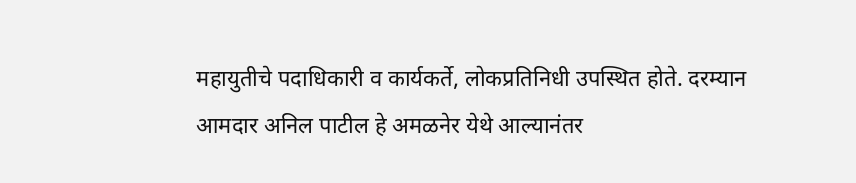महायुतीचे पदाधिकारी व कार्यकर्ते, लोकप्रतिनिधी उपस्थित होते. दरम्यान आमदार अनिल पाटील हे अमळनेर येथे आल्यानंतर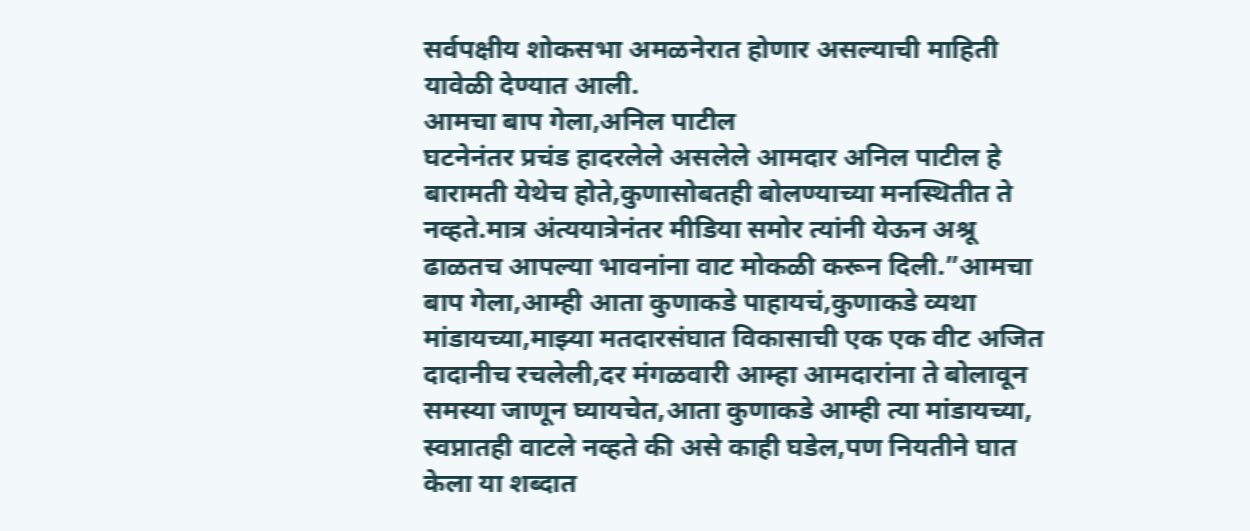सर्वपक्षीय शोकसभा अमळनेरात होणार असल्याची माहिती यावेळी देण्यात आली.
आमचा बाप गेला,अनिल पाटील
घटनेनंतर प्रचंड हादरलेले असलेले आमदार अनिल पाटील हे बारामती येथेच होते,कुणासोबतही बोलण्याच्या मनस्थितीत ते नव्हते.मात्र अंत्ययात्रेनंतर मीडिया समोर त्यांनी येऊन अश्रू ढाळतच आपल्या भावनांना वाट मोकळी करून दिली.”आमचा बाप गेला,आम्ही आता कुणाकडे पाहायचं,कुणाकडे व्यथा मांडायच्या,माझ्या मतदारसंघात विकासाची एक एक वीट अजित दादानीच रचलेली,दर मंगळवारी आम्हा आमदारांना ते बोलावून समस्या जाणून घ्यायचेत,आता कुणाकडे आम्ही त्या मांडायच्या, स्वप्नातही वाटले नव्हते की असे काही घडेल,पण नियतीने घात केला या शब्दात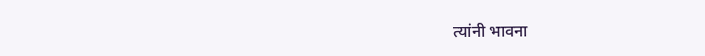त्यांनी भावना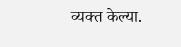व्यक्त केल्या.